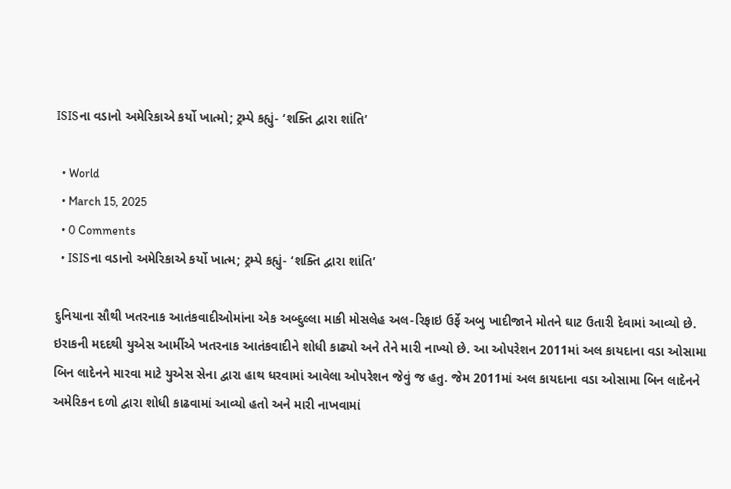ISISના વડાનો અમેરિકાએ કર્યો ખાત્મો; ટ્રમ્પે કહ્યું- ‘શક્તિ દ્વારા શાંતિ’

  • World
  • March 15, 2025
  • 0 Comments
  • ISISના વડાનો અમેરિકાએ કર્યો ખાત્મ; ટ્રમ્પે કહ્યું- ‘શક્તિ દ્વારા શાંતિ’

દુનિયાના સૌથી ખતરનાક આતંકવાદીઓમાંના એક અબ્દુલ્લા માકી મોસલેહ અલ-રિફાઇ ઉર્ફે અબુ ખાદીજાને મોતને ઘાટ ઉતારી દેવામાં આવ્યો છે. ઇરાકની મદદથી યુએસ આર્મીએ ખતરનાક આતંકવાદીને શોધી કાઢ્યો અને તેને મારી નાખ્યો છે. આ ઓપરેશન 2011માં અલ કાયદાના વડા ઓસામા બિન લાદેનને મારવા માટે યુએસ સેના દ્વારા હાથ ધરવામાં આવેલા ઓપરેશન જેવું જ હતુ. જેમ 2011માં અલ કાયદાના વડા ઓસામા બિન લાદેનને અમેરિકન દળો દ્વારા શોધી કાઢવામાં આવ્યો હતો અને મારી નાખવામાં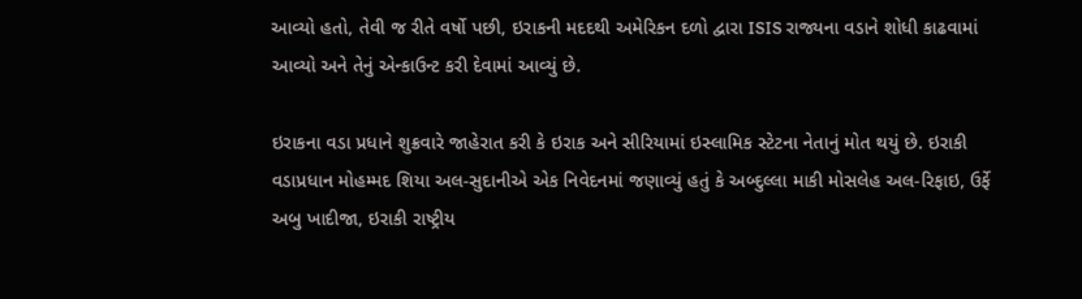આવ્યો હતો, તેવી જ રીતે વર્ષો પછી, ઇરાકની મદદથી અમેરિકન દળો દ્વારા ISIS રાજ્યના વડાને શોધી કાઢવામાં આવ્યો અને તેનું એન્કાઉન્ટ કરી દેવામાં આવ્યું છે.

ઇરાકના વડા પ્રધાને શુક્રવારે જાહેરાત કરી કે ઇરાક અને સીરિયામાં ઇસ્લામિક સ્ટેટના નેતાનું મોત થયું છે. ઇરાકી વડાપ્રધાન મોહમ્મદ શિયા અલ-સુદાનીએ એક નિવેદનમાં જણાવ્યું હતું કે અબ્દુલ્લા માકી મોસલેહ અલ-રિફાઇ, ઉર્ફે અબુ ખાદીજા, ઇરાકી રાષ્ટ્રીય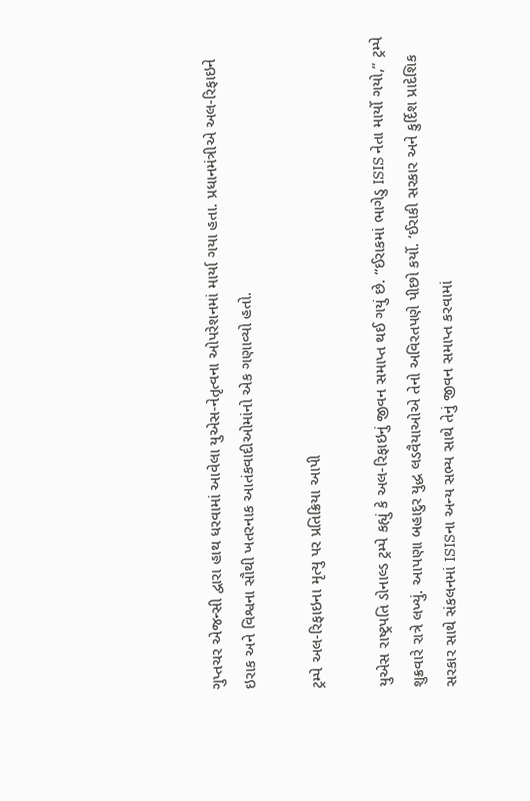ગુપ્તચર એજન્સી દ્વારા હાથ ધરવામાં આવેલા યુએસ-નેતૃત્વના ઓપરેશનમાં માર્યા ગયા હતા. પ્રધાનમંત્રીએ અલ-રિફાઇને ઇરાક અને વિશ્વના સૌથી ખતરનાક આતંકવાદીઓમાંનો એક ગણાવ્યો હતો.

ટ્રમ્પે અલ-રિફાઇના મૃત્યુ પર પ્રતિક્રિયા આપી

યુએસ રાષ્ટ્રપતિ ડોનાલ્ડ ટ્રમ્પે કહ્યું કે અલ-રિફાઇનું જીવન સમાપ્ત થઈ ગયું છે. “ઈરાકમાં ભાગેડુ ISIS નેતા માર્યો ગયો,” ટ્રમ્પે શુક્રવારે રાત્રે લખ્યું. આપણા બહાદુર યુદ્ધ લડવૈયાઓએ તેનો અવિરતપણે પીછો કર્યો. ‘ઈરાકી સરકાર અને કુર્દિશ પ્રાદેશિક સરકાર સાથે સંકલનમાં ISISના અન્ય સભ્ય સાથે તેનું જીવન સમાપ્ત કરવામાં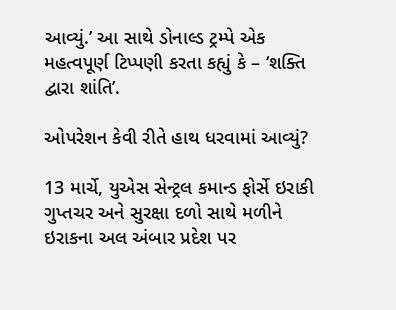આવ્યું.’ આ સાથે ડોનાલ્ડ ટ્રમ્પે એક મહત્વપૂર્ણ ટિપ્પણી કરતા કહ્યું કે – ‘શક્તિ દ્વારા શાંતિ’.

ઓપરેશન કેવી રીતે હાથ ધરવામાં આવ્યું?

13 માર્ચે, યુએસ સેન્ટ્રલ કમાન્ડ ફોર્સે ઇરાકી ગુપ્તચર અને સુરક્ષા દળો સાથે મળીને ઇરાકના અલ અંબાર પ્રદેશ પર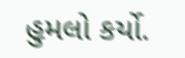હુમલો કર્યો.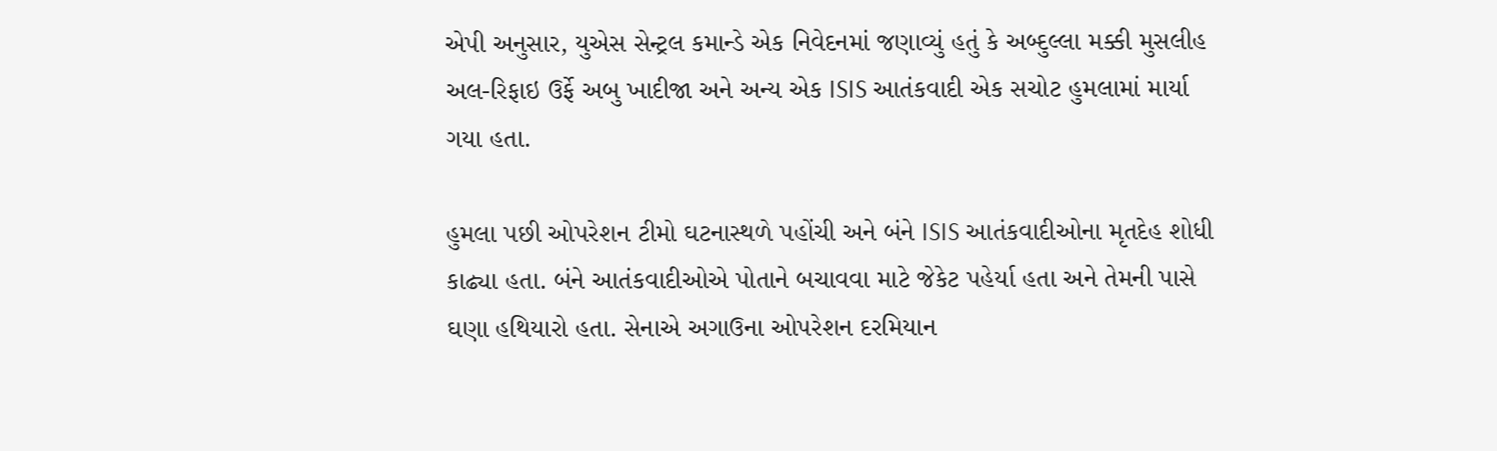એપી અનુસાર, યુએસ સેન્ટ્રલ કમાન્ડે એક નિવેદનમાં જણાવ્યું હતું કે અબ્દુલ્લા મક્કી મુસલીહ અલ-રિફાઇ ઉર્ફે અબુ ખાદીજા અને અન્ય એક ISIS આતંકવાદી એક સચોટ હુમલામાં માર્યા ગયા હતા.

હુમલા પછી ઓપરેશન ટીમો ઘટનાસ્થળે પહોંચી અને બંને ISIS આતંકવાદીઓના મૃતદેહ શોધી કાઢ્યા હતા. બંને આતંકવાદીઓએ પોતાને બચાવવા માટે જેકેટ પહેર્યા હતા અને તેમની પાસે ઘણા હથિયારો હતા. સેનાએ અગાઉના ઓપરેશન દરમિયાન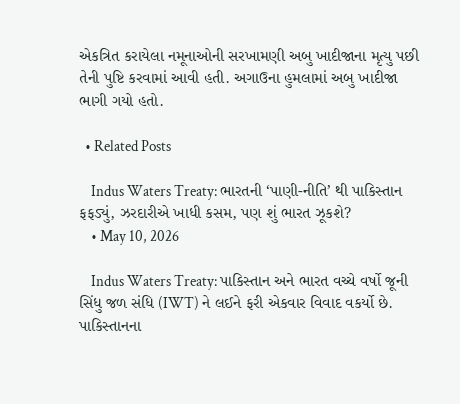એકત્રિત કરાયેલા નમૂનાઓની સરખામણી અબુ ખાદીજાના મૃત્યુ પછી તેની પુષ્ટિ કરવામાં આવી હતી. અગાઉના હુમલામાં અબુ ખાદીજા ભાગી ગયો હતો.

  • Related Posts

    Indus Waters Treaty: ભારતની ‘પાણી-નીતિ’ થી પાકિસ્તાન ફફડ્યું, ઝરદારીએ ખાધી કસમ, પણ શું ભારત ઝૂકશે?
    • May 10, 2026

    Indus Waters Treaty: પાકિસ્તાન અને ભારત વચ્ચે વર્ષો જૂની સિંધુ જળ સંધિ (IWT) ને લઈને ફરી એકવાર વિવાદ વકર્યો છે. પાકિસ્તાનના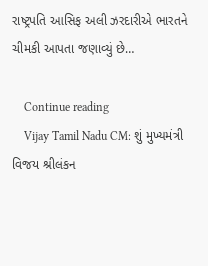રાષ્ટ્રપતિ આસિફ અલી ઝરદારીએ ભારતને ચીમકી આપતા જણાવ્યું છે…

    Continue reading
    Vijay Tamil Nadu CM: શું મુખ્યમંત્રી વિજય શ્રીલંકન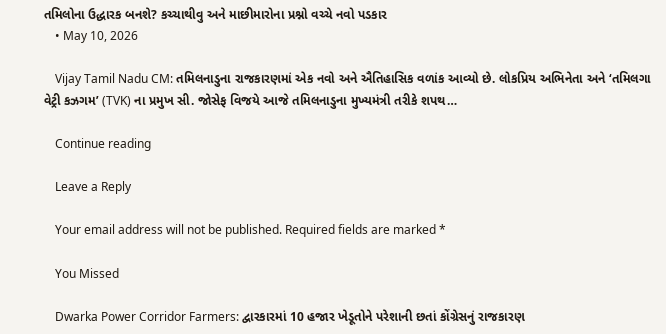તમિલોના ઉદ્ધારક બનશે? કચ્ચાથીવુ અને માછીમારોના પ્રશ્નો વચ્ચે નવો પડકાર
    • May 10, 2026

    Vijay Tamil Nadu CM: તમિલનાડુના રાજકારણમાં એક નવો અને ઐતિહાસિક વળાંક આવ્યો છે. લોકપ્રિય અભિનેતા અને ‘તમિલગા વેટ્રી કઝગમ’ (TVK) ના પ્રમુખ સી. જોસેફ વિજયે આજે તમિલનાડુના મુખ્યમંત્રી તરીકે શપથ…

    Continue reading

    Leave a Reply

    Your email address will not be published. Required fields are marked *

    You Missed

    Dwarka Power Corridor Farmers: દ્વારકારમાં 10 હજાર ખેડૂતોને પરેશાની છતાં કોંગ્રેસનું રાજકારણ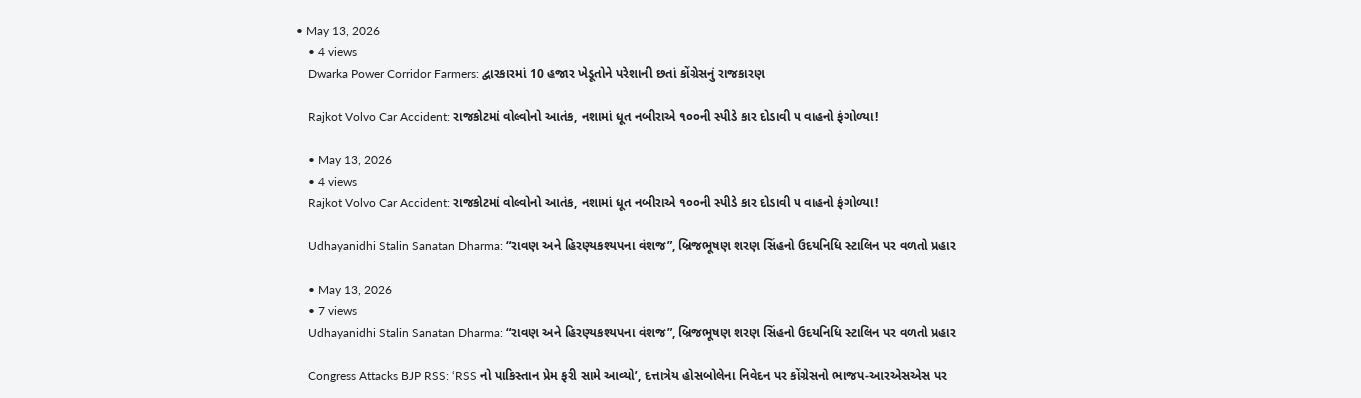• May 13, 2026
    • 4 views
    Dwarka Power Corridor Farmers: દ્વારકારમાં 10 હજાર ખેડૂતોને પરેશાની છતાં કોંગ્રેસનું રાજકારણ

    Rajkot Volvo Car Accident: રાજકોટમાં વોલ્વોનો આતંક, નશામાં ધૂત નબીરાએ ૧૦૦ની સ્પીડે કાર દોડાવી ૫ વાહનો ફંગોળ્યા!

    • May 13, 2026
    • 4 views
    Rajkot Volvo Car Accident: રાજકોટમાં વોલ્વોનો આતંક, નશામાં ધૂત નબીરાએ ૧૦૦ની સ્પીડે કાર દોડાવી ૫ વાહનો ફંગોળ્યા!

    Udhayanidhi Stalin Sanatan Dharma: “રાવણ અને હિરણ્યકશ્યપના વંશજ”, બ્રિજભૂષણ શરણ સિંહનો ઉદયનિધિ સ્ટાલિન પર વળતો પ્રહાર

    • May 13, 2026
    • 7 views
    Udhayanidhi Stalin Sanatan Dharma: “રાવણ અને હિરણ્યકશ્યપના વંશજ”, બ્રિજભૂષણ શરણ સિંહનો ઉદયનિધિ સ્ટાલિન પર વળતો પ્રહાર

    Congress Attacks BJP RSS: ‘RSS નો પાકિસ્તાન પ્રેમ ફરી સામે આવ્યો’, દત્તાત્રેય હોસબોલેના નિવેદન પર કોંગ્રેસનો ભાજપ-આરએસએસ પર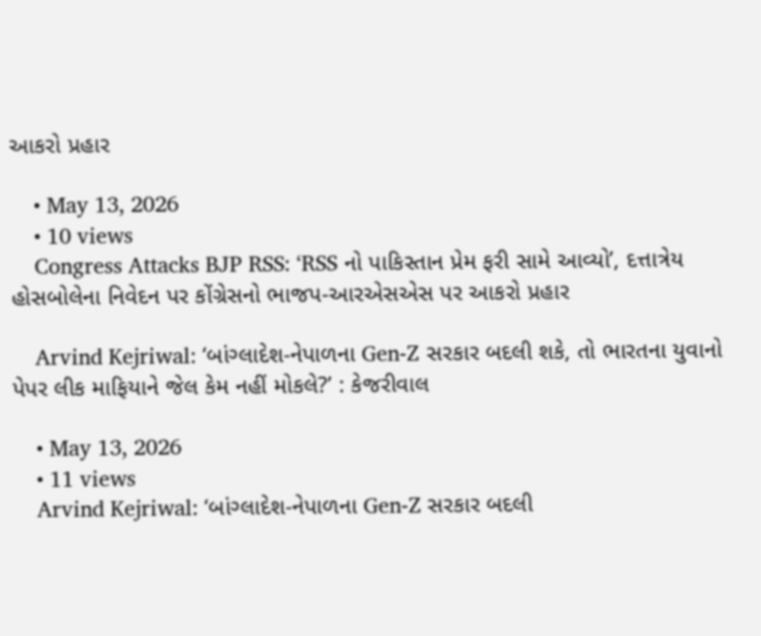આકરો પ્રહાર

    • May 13, 2026
    • 10 views
    Congress Attacks BJP RSS: ‘RSS નો પાકિસ્તાન પ્રેમ ફરી સામે આવ્યો’, દત્તાત્રેય હોસબોલેના નિવેદન પર કોંગ્રેસનો ભાજપ-આરએસએસ પર આકરો પ્રહાર

    Arvind Kejriwal: ‘બાંગ્લાદેશ-નેપાળના Gen-Z સરકાર બદલી શકે, તો ભારતના યુવાનો પેપર લીક માફિયાને જેલ કેમ નહીં મોકલે?’ : કેજરીવાલ

    • May 13, 2026
    • 11 views
    Arvind Kejriwal: ‘બાંગ્લાદેશ-નેપાળના Gen-Z સરકાર બદલી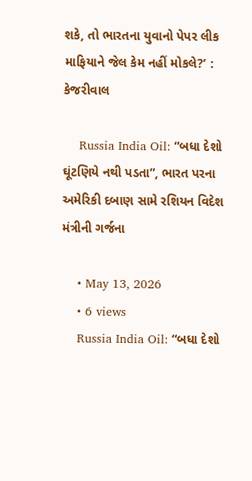શકે, તો ભારતના યુવાનો પેપર લીક માફિયાને જેલ કેમ નહીં મોકલે?’ : કેજરીવાલ

    Russia India Oil: “બધા દેશો ઘૂંટણિયે નથી પડતા”, ભારત પરના અમેરિકી દબાણ સામે રશિયન વિદેશ મંત્રીની ગર્જના

    • May 13, 2026
    • 6 views
    Russia India Oil: “બધા દેશો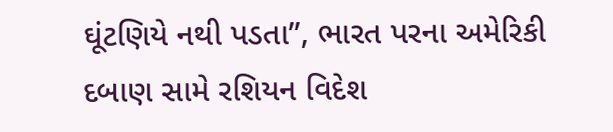ઘૂંટણિયે નથી પડતા”, ભારત પરના અમેરિકી દબાણ સામે રશિયન વિદેશ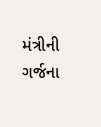મંત્રીની ગર્જના